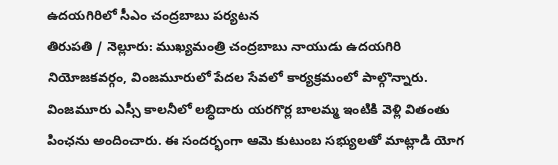ఉదయగిరిలో సీఎం చంద్రబాబు పర్యటన
తిరుపతి / నెల్లూరు: ముఖ్యమంత్రి చంద్రబాబు నాయుడు ఉదయగిరి నియోజకవర్గం, వింజమూరులో పేదల సేవలో కార్యక్రమంలో పాల్గొన్నారు. వింజమూరు ఎస్సీ కాలనీలో లబ్ధిదారు యరగొర్ల బాలమ్మ ఇంటికి వెళ్లి వితంతు పింఛను అందించారు. ఈ సందర్భంగా ఆమె కుటుంబ సభ్యులతో మాట్లాడి యోగ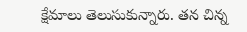క్షేమాలు తెలుసుకున్నారు. తన చిన్న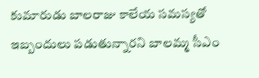కుమారుడు బాలరాజు కాలేయ సమస్యతో ఇబ్బందులు పడుతున్నారని బాలమ్మ సీఎం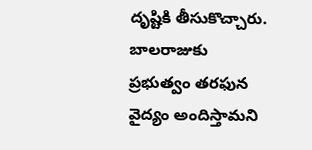దృష్టికి తీసుకొచ్చారు.
బాలరాజుకు ప్రభుత్వం తరఫున వైద్యం అందిస్తామని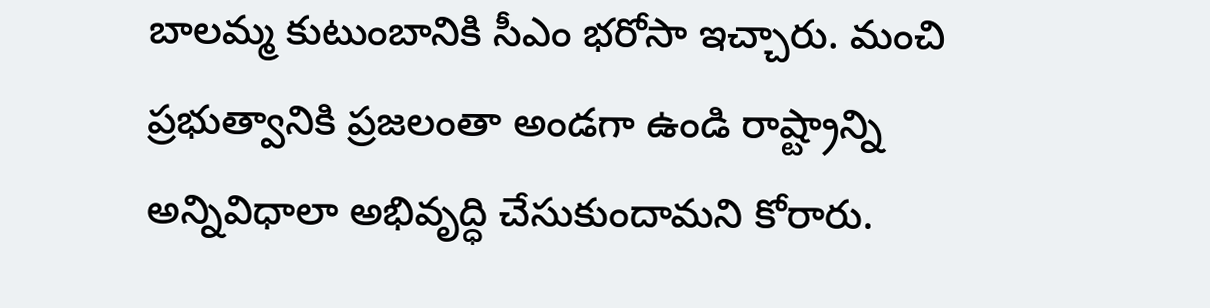బాలమ్మ కుటుంబానికి సీఎం భరోసా ఇచ్చారు. మంచి ప్రభుత్వానికి ప్రజలంతా అండగా ఉండి రాష్ట్రాన్ని అన్నివిధాలా అభివృద్ధి చేసుకుందామని కోరారు.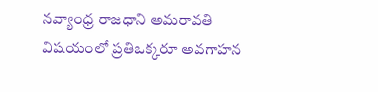నవ్యాంధ్ర రాజధాని అమరావతి విషయంలో ప్రతిఒక్కరూ అవగాహన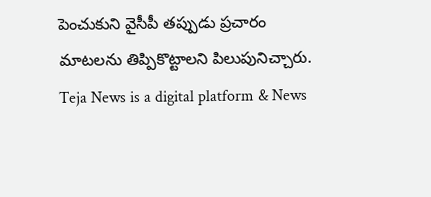పెంచుకుని వైసీపీ తప్పుడు ప్రచారం మాటలను తిప్పికొట్టాలని పిలుపునిచ్చారు.
Teja News is a digital platform & News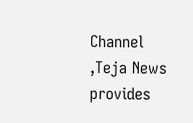Channel ,Teja News provides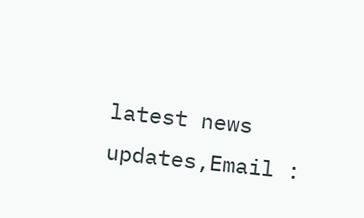latest news updates,Email :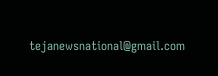tejanewsnational@gmail.com